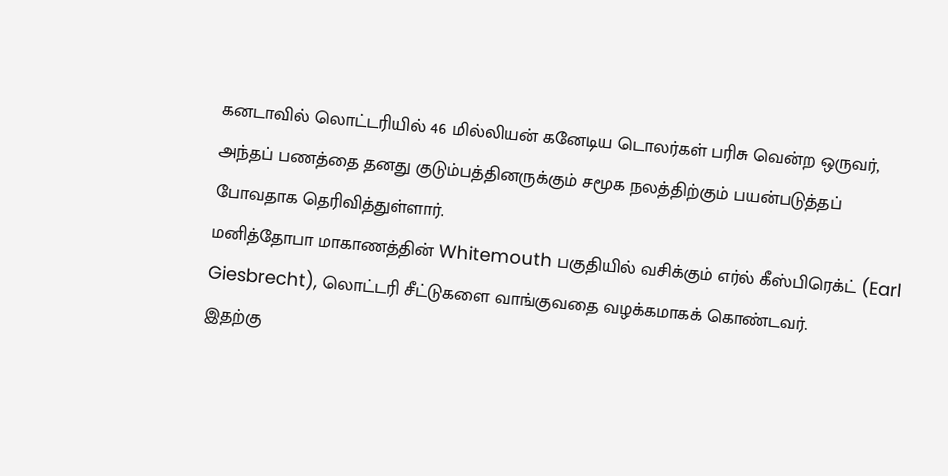கனடாவில் லொட்டரியில் 46 மில்லியன் கனேடிய டொலர்கள் பரிசு வென்ற ஒருவர், அந்தப் பணத்தை தனது குடும்பத்தினருக்கும் சமூக நலத்திற்கும் பயன்படுத்தப் போவதாக தெரிவித்துள்ளார்.
மனித்தோபா மாகாணத்தின் Whitemouth பகுதியில் வசிக்கும் எர்ல் கீஸ்பிரெக்ட் (Earl Giesbrecht), லொட்டரி சீட்டுகளை வாங்குவதை வழக்கமாகக் கொண்டவர்.
இதற்கு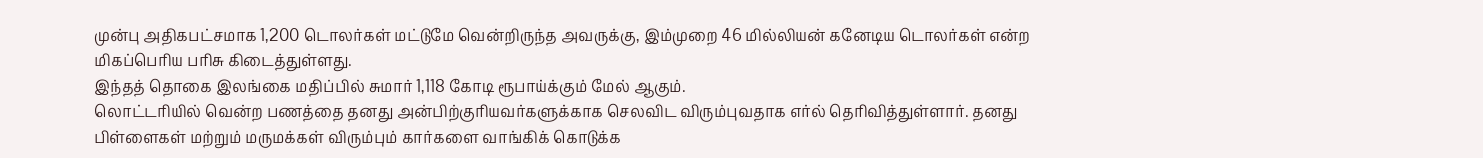முன்பு அதிகபட்சமாக 1,200 டொலர்கள் மட்டுமே வென்றிருந்த அவருக்கு, இம்முறை 46 மில்லியன் கனேடிய டொலர்கள் என்ற மிகப்பெரிய பரிசு கிடைத்துள்ளது.
இந்தத் தொகை இலங்கை மதிப்பில் சுமார் 1,118 கோடி ரூபாய்க்கும் மேல் ஆகும்.
லொட்டரியில் வென்ற பணத்தை தனது அன்பிற்குரியவர்களுக்காக செலவிட விரும்புவதாக எர்ல் தெரிவித்துள்ளார். தனது பிள்ளைகள் மற்றும் மருமக்கள் விரும்பும் கார்களை வாங்கிக் கொடுக்க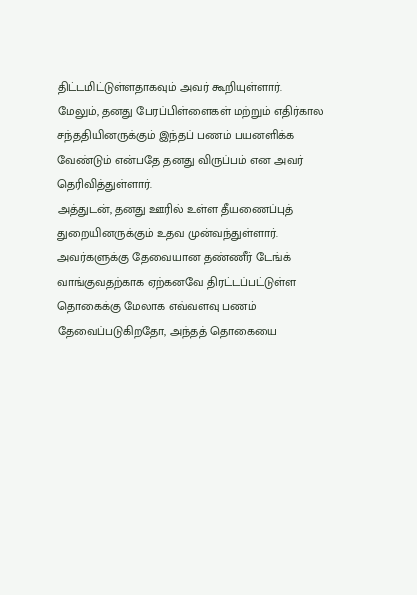திட்டமிட்டுள்ளதாகவும் அவர் கூறியுள்ளார்.
மேலும், தனது பேரப்பிள்ளைகள் மற்றும் எதிர்கால சந்ததியினருக்கும் இந்தப் பணம் பயனளிக்க வேண்டும் என்பதே தனது விருப்பம் என அவர் தெரிவித்துள்ளார்.
அத்துடன், தனது ஊரில் உள்ள தீயணைப்புத் துறையினருக்கும் உதவ முன்வந்துள்ளார். அவர்களுக்கு தேவையான தண்ணீர் டேங்க் வாங்குவதற்காக ஏற்கனவே திரட்டப்பட்டுள்ள தொகைக்கு மேலாக எவ்வளவு பணம் தேவைப்படுகிறதோ, அந்தத் தொகையை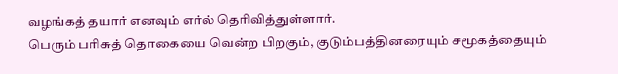வழங்கத் தயார் எனவும் எர்ல் தெரிவித்துள்ளார்.
பெரும் பரிசுத் தொகையை வென்ற பிறகும், குடும்பத்தினரையும் சமூகத்தையும்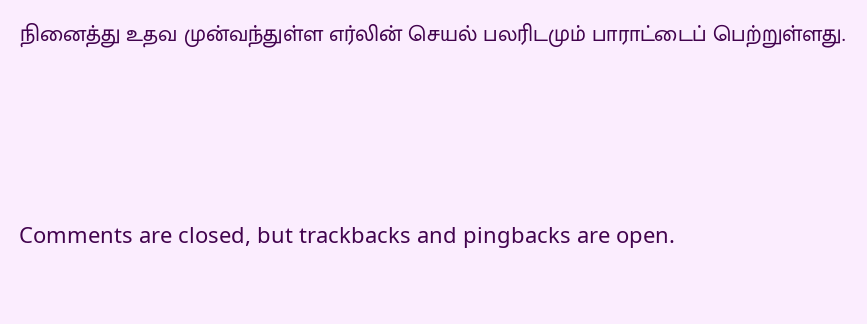நினைத்து உதவ முன்வந்துள்ள எர்லின் செயல் பலரிடமும் பாராட்டைப் பெற்றுள்ளது.





Comments are closed, but trackbacks and pingbacks are open.